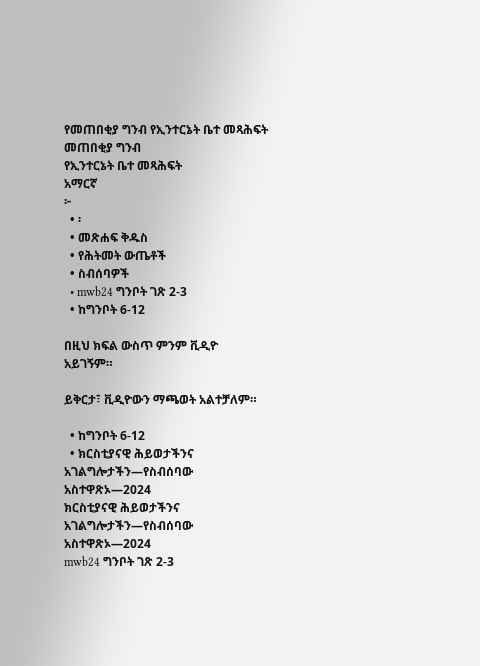የመጠበቂያ ግንብ የኢንተርኔት ቤተ መጻሕፍት
መጠበቂያ ግንብ
የኢንተርኔት ቤተ መጻሕፍት
አማርኛ
፦
  • ፡
  • መጽሐፍ ቅዱስ
  • የሕትመት ውጤቶች
  • ስብሰባዎች
  • mwb24 ግንቦት ገጽ 2-3
  • ከግንቦት 6-12

በዚህ ክፍል ውስጥ ምንም ቪዲዮ አይገኝም።

ይቅርታ፣ ቪዲዮውን ማጫወት አልተቻለም።

  • ከግንቦት 6-12
  • ክርስቲያናዊ ሕይወታችንና አገልግሎታችን—የስብሰባው አስተዋጽኦ—2024
ክርስቲያናዊ ሕይወታችንና አገልግሎታችን—የስብሰባው አስተዋጽኦ—2024
mwb24 ግንቦት ገጽ 2-3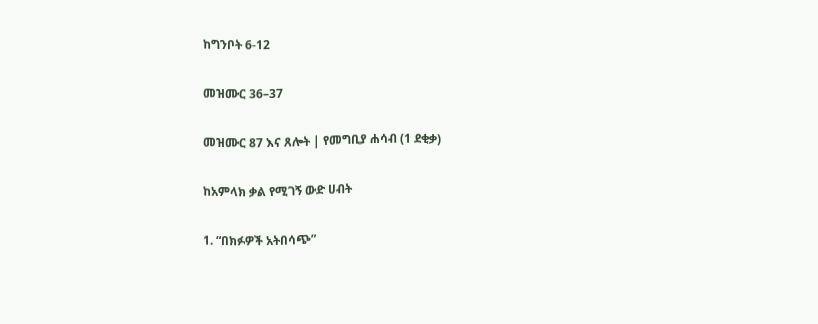ከግንቦት 6-12

መዝሙር 36–37

መዝሙር 87 እና ጸሎት | የመግቢያ ሐሳብ (1 ደቂቃ)

ከአምላክ ቃል የሚገኝ ውድ ሀብት

1. “በክፉዎች አትበሳጭ”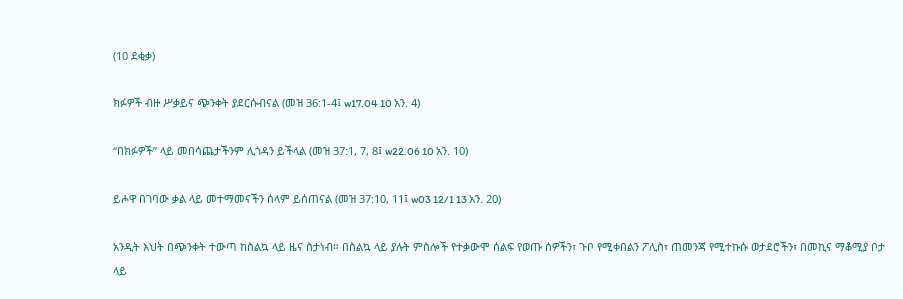(10 ደቂቃ)

ክፉዎች ብዙ ሥቃይና ጭንቀት ያደርሱብናል (መዝ 36:1-4፤ w17.04 10 አን. 4)

“በክፉዎች” ላይ መበሳጨታችንም ሊጎዳን ይችላል (መዝ 37:1, 7, 8፤ w22.06 10 አን. 10)

ይሖዋ በገባው ቃል ላይ መተማመናችን ሰላም ይሰጠናል (መዝ 37:10, 11፤ w03 12/1 13 አን. 20)

አንዲት እህት በጭንቀት ተውጣ ከስልኳ ላይ ዜና ስታነብ። በስልኳ ላይ ያሉት ምስሎች የተቃውሞ ሰልፍ የወጡ ሰዎችን፣ ጉቦ የሚቀበልን ፖሊስ፣ ጠመንጃ የሚተኩሱ ወታደሮችን፣ በመኪና ማቆሚያ ቦታ ላይ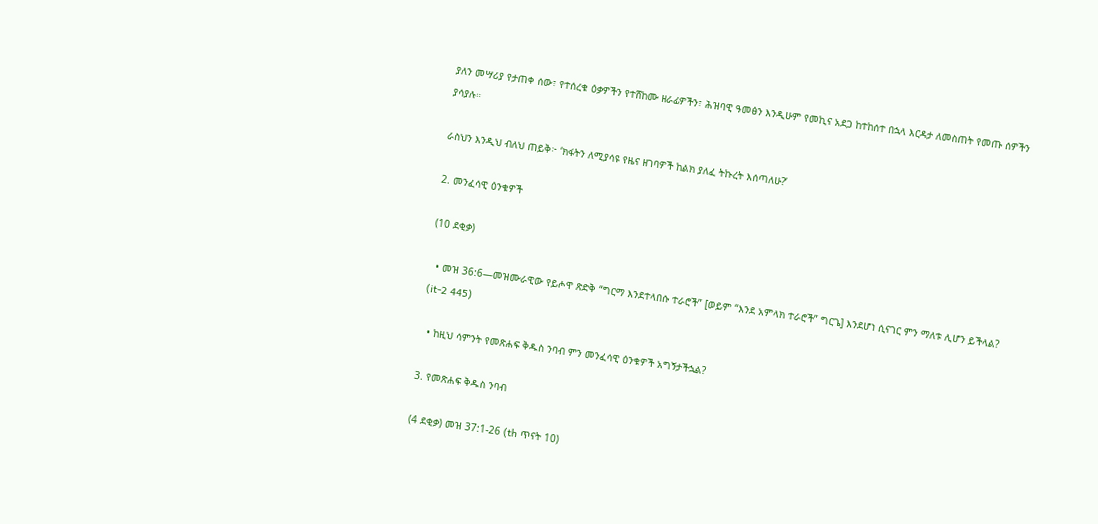ያለን መሣሪያ የታጠቀ ሰው፣ የተሰረቁ ዕቃዎችን የተሸከሙ ዘራፊዎችን፣ ሕዝባዊ ዓመፅን እንዲሁም የመኪና አደጋ ከተከሰተ በኋላ እርዳታ ለመስጠት የመጡ ሰዎችን ያሳያሉ።

ራስህን እንዲህ ብለህ ጠይቅ፦ ‘ክፋትን ለሚያሳዩ የዜና ዘገባዎች ከልክ ያለፈ ትኩረት እሰጣለሁ?’

2. መንፈሳዊ ዕንቁዎች

(10 ደቂቃ)

  • መዝ 36:6—መዝሙራዊው የይሖዋ ጽድቅ “ግርማ እንደተላበሱ ተራሮች” [ወይም “እንደ አምላክ ተራሮች” ግርጌ] እንደሆነ ሲናገር ምን ማለቱ ሊሆን ይችላል? (it-2 445)

  • ከዚህ ሳምንት የመጽሐፍ ቅዱስ ንባብ ምን መንፈሳዊ ዕንቁዎች አግኝታችኋል?

3. የመጽሐፍ ቅዱስ ንባብ

(4 ደቂቃ) መዝ 37:1-26 (th ጥናት 10)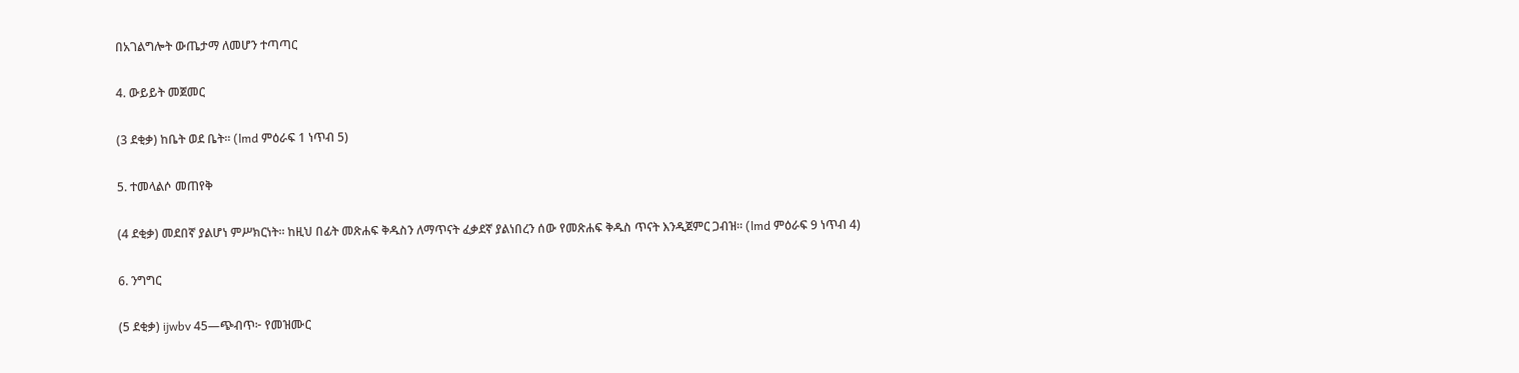በአገልግሎት ውጤታማ ለመሆን ተጣጣር

4. ውይይት መጀመር

(3 ደቂቃ) ከቤት ወደ ቤት። (lmd ምዕራፍ 1 ነጥብ 5)

5. ተመላልሶ መጠየቅ

(4 ደቂቃ) መደበኛ ያልሆነ ምሥክርነት። ከዚህ በፊት መጽሐፍ ቅዱስን ለማጥናት ፈቃደኛ ያልነበረን ሰው የመጽሐፍ ቅዱስ ጥናት እንዲጀምር ጋብዝ። (lmd ምዕራፍ 9 ነጥብ 4)

6. ንግግር

(5 ደቂቃ) ijwbv 45—ጭብጥ፦ የመዝሙር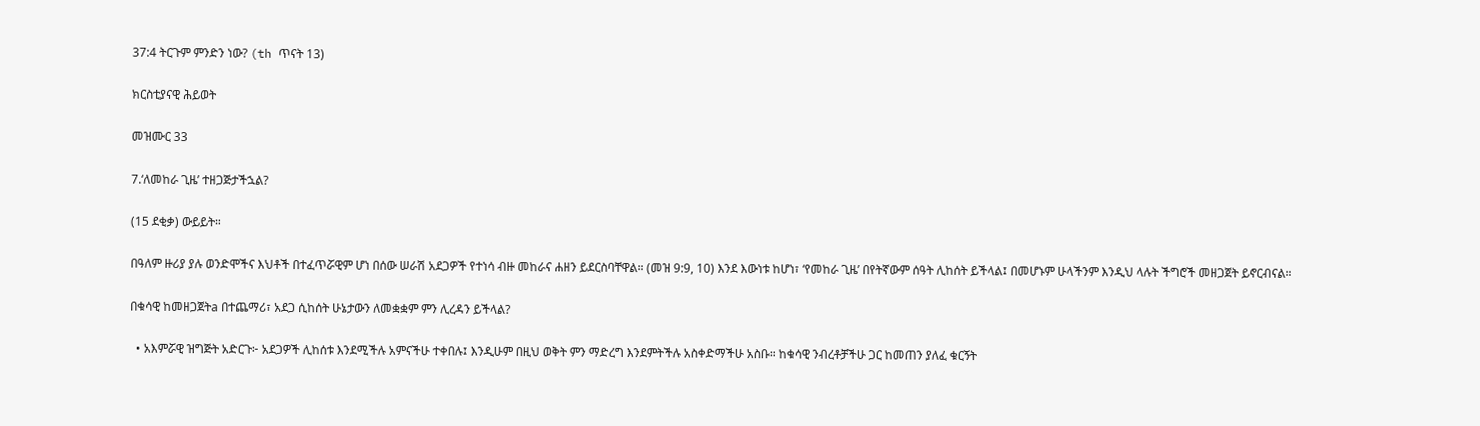37:4 ትርጉም ምንድን ነው? (th ጥናት 13)

ክርስቲያናዊ ሕይወት

መዝሙር 33

7.‘ለመከራ ጊዜ’ ተዘጋጅታችኋል?

(15 ደቂቃ) ውይይት።

በዓለም ዙሪያ ያሉ ወንድሞችና እህቶች በተፈጥሯዊም ሆነ በሰው ሠራሽ አደጋዎች የተነሳ ብዙ መከራና ሐዘን ይደርስባቸዋል። (መዝ 9:9, 10) እንደ እውነቱ ከሆነ፣ ‘የመከራ ጊዜ’ በየትኛውም ሰዓት ሊከሰት ይችላል፤ በመሆኑም ሁላችንም እንዲህ ላሉት ችግሮች መዘጋጀት ይኖርብናል።

በቁሳዊ ከመዘጋጀትa በተጨማሪ፣ አደጋ ሲከሰት ሁኔታውን ለመቋቋም ምን ሊረዳን ይችላል?

  • አእምሯዊ ዝግጅት አድርጉ፦ አደጋዎች ሊከሰቱ እንደሚችሉ አምናችሁ ተቀበሉ፤ እንዲሁም በዚህ ወቅት ምን ማድረግ እንደምትችሉ አስቀድማችሁ አስቡ። ከቁሳዊ ንብረቶቻችሁ ጋር ከመጠን ያለፈ ቁርኝት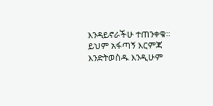እንዳይኖራችሁ ተጠንቀቁ። ይህም አፋጣኝ እርምጃ እንድትወስዱ እንዲሁም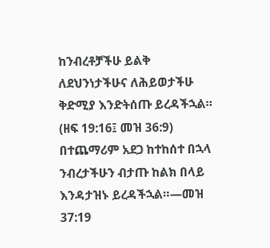ከንብረቶቻችሁ ይልቅ ለደህንነታችሁና ለሕይወታችሁ ቅድሚያ እንድትሰጡ ይረዳችኋል። (ዘፍ 19:16፤ መዝ 36:9) በተጨማሪም አደጋ ከተከሰተ በኋላ ንብረታችሁን ብታጡ ከልክ በላይ እንዳታዝኑ ይረዳችኋል።—መዝ 37:19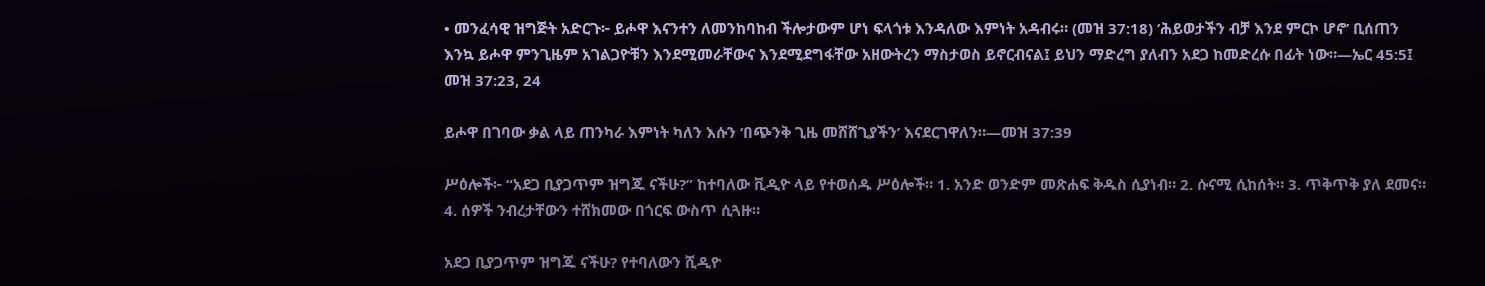• መንፈሳዊ ዝግጅት አድርጉ፦ ይሖዋ እናንተን ለመንከባከብ ችሎታውም ሆነ ፍላጎቱ እንዳለው እምነት አዳብሩ። (መዝ 37:18) ‘ሕይወታችን ብቻ እንደ ምርኮ ሆኖ’ ቢሰጠን እንኳ ይሖዋ ምንጊዜም አገልጋዮቹን እንደሚመራቸውና እንደሚደግፋቸው አዘውትረን ማስታወስ ይኖርብናል፤ ይህን ማድረግ ያለብን አደጋ ከመድረሱ በፊት ነው።—ኤር 45:5፤ መዝ 37:23, 24

ይሖዋ በገባው ቃል ላይ ጠንካራ እምነት ካለን እሱን ‘በጭንቅ ጊዜ መሸሸጊያችን’ እናደርገዋለን።—መዝ 37:39

ሥዕሎች፦ “አደጋ ቢያጋጥም ዝግጁ ናችሁ?” ከተባለው ቪዲዮ ላይ የተወሰዱ ሥዕሎች። 1. አንድ ወንድም መጽሐፍ ቅዱስ ሲያነብ። 2. ሱናሚ ሲከሰት። 3. ጥቅጥቅ ያለ ደመና። 4. ሰዎች ንብረታቸውን ተሸክመው በጎርፍ ውስጥ ሲጓዙ።

አደጋ ቢያጋጥም ዝግጁ ናችሁ? የተባለውን ሺዲዮ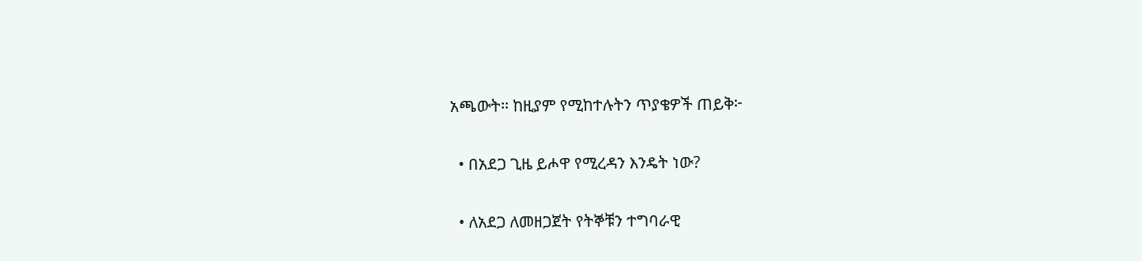አጫውት። ከዚያም የሚከተሉትን ጥያቄዎች ጠይቅ፦

  • በአደጋ ጊዜ ይሖዋ የሚረዳን እንዴት ነው?

  • ለአደጋ ለመዘጋጀት የትኞቹን ተግባራዊ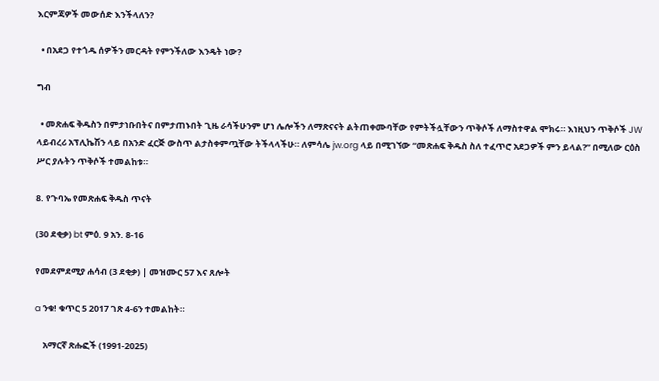እርምጃዎች መውሰድ እንችላለን?

  • በአደጋ የተጎዱ ሰዎችን መርዳት የምንችለው እንዴት ነው?

ግብ

  • መጽሐፍ ቅዱስን በምታነቡበትና በምታጠኑበት ጊዜ ራሳችሁንም ሆነ ሌሎችን ለማጽናናት ልትጠቀሙባቸው የምትችሏቸውን ጥቅሶች ለማስተዋል ሞክሩ። እነዚህን ጥቅሶች JW ላይብረሪ አፕሊኬሽን ላይ በአንድ ፈርጅ ውስጥ ልታስቀምጧቸው ትችላላችሁ። ለምሳሌ jw.org ላይ በሚገኘው “መጽሐፍ ቅዱስ ስለ ተፈጥሮ አደጋዎች ምን ይላል?” በሚለው ርዕስ ሥር ያሉትን ጥቅሶች ተመልከቱ።

8. የጉባኤ የመጽሐፍ ቅዱስ ጥናት

(30 ደቂቃ) bt ምዕ. 9 አን. 8-16

የመደምደሚያ ሐሳብ (3 ደቂቃ) | መዝሙር 57 እና ጸሎት

a ንቁ! ቁጥር 5 2017 ገጽ 4-6ን ተመልከት።

    አማርኛ ጽሑፎች (1991-2025)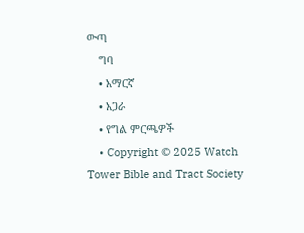ውጣ
    ግባ
    • አማርኛ
    • አጋራ
    • የግል ምርጫዎች
    • Copyright © 2025 Watch Tower Bible and Tract Society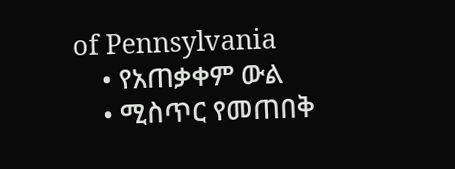of Pennsylvania
    • የአጠቃቀም ውል
    • ሚስጥር የመጠበቅ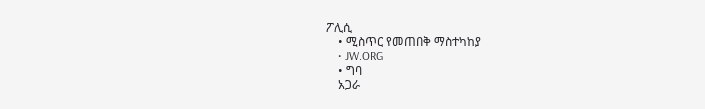ፖሊሲ
    • ሚስጥር የመጠበቅ ማስተካከያ
    • JW.ORG
    • ግባ
    አጋራ